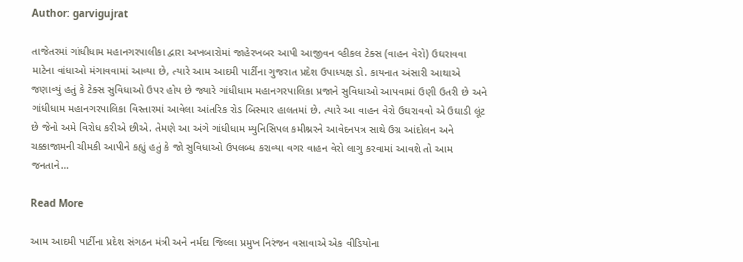Author: garvigujrat

તાજેતરમાં ગાંધીધામ મહાનગરપાલીકા દ્વારા અખબારોમાં જાહેરખબર આપી આજીવન વ્હીકલ ટેક્સ (વાહન વેરો) ઉઘરાવવા માટેના વાંધાઓ મંગાવવામાં આવ્યા છે, ત્યારે આમ આદમી પાર્ટીના ગુજરાત પ્રદેશ ઉપાધ્યક્ષ ડો. કાયનાત અંસારી આથાએ જણાવ્યું હતું કે ટેક્સ સુવિધાઓ ઉપર હોય છે જ્યારે ગાંધીધામ મહાનગરપાલિકા પ્રજાને સુવિધાઓ આપવામાં ઉણી ઉતરી છે અને ગાંધીધામ મહાનગરપાલિકા વિસ્તારમાં આવેલા આંતરિક રોડ બિસ્માર હાલતમાં છે. ત્યારે આ વાહન વેરો ઉઘરાવવો એ ઉઘાડી લૂંટ છે જેનો અમે વિરોધ કરીએ છીએ. તેમણે આ અંગે ગાંધીધામ મ્યુનિસિપલ કમીશ્નરને આવેદનપત્ર સાથે ઉગ્ર આંદોલન અને ચક્કાજામની ચીમકી આપીને કહ્યું હતું કે જો સુવિધાઓ ઉપલબ્ધ કરાવ્યા વગર વાહન વેરો લાગુ કરવામાં આવશે તો આમ જનતાને…

Read More

આમ આદમી પાર્ટીના પ્રદેશ સંગઠન મંત્રી અને નર્મદા જિલ્લા પ્રમુખ નિરંજન વસાવાએ એક વીડિયોના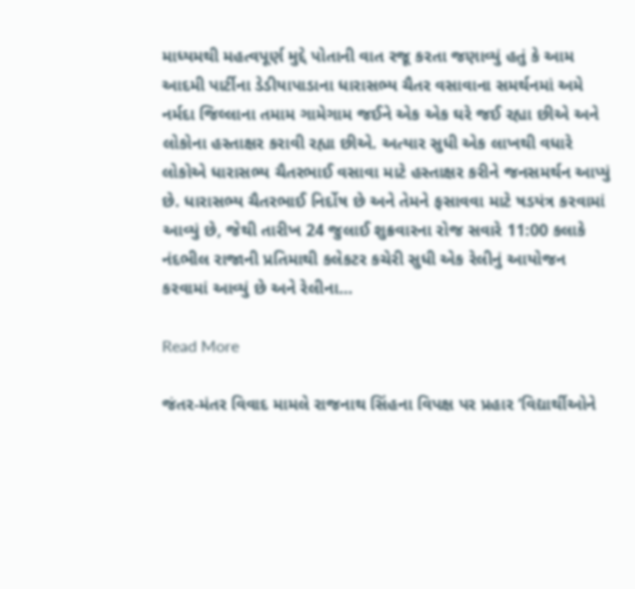માધ્યમથી મહત્વપૂર્ણ મુદ્દે પોતાની વાત રજૂ કરતા જણાવ્યું હતું કે આમ આદમી પાર્ટીના ડેડીયાપાડાના ધારાસભ્ય ચૈતર વસાવાના સમર્થનમાં અમે નર્મદા જિલ્લાના તમામ ગામેગામ જઈને એક એક ઘરે જઈ રહ્યા છીએ અને લોકોના હસ્તાક્ષર કરાવી રહ્યા છીએ. અત્યાર સુધી એક લાખથી વધારે લોકોએ ધારાસભ્ય ચૈતરભાઈ વસાવા માટે હસ્તાક્ષર કરીને જનસમર્થન આપ્યું છે. ધારાસભ્ય ચૈતરભાઈ નિર્દોષ છે અને તેમને ફસાવવા માટે ષડયંત્ર કરવામાં આવ્યું છે, જેથી તારીખ 24 જુલાઈ શુક્રવારના રોજ સવારે 11:00 કલાકે નંદભીલ રાજાની પ્રતિમાથી કલેકટર કચેરી સુધી એક રેલીનું આયોજન કરવામાં આવ્યું છે અને રેલીના…

Read More

જંતર-મંતર વિવાદ મામલે રાજનાથ સિંહના વિપક્ષ પર પ્રહાર ‘વિદ્યાર્થીઓને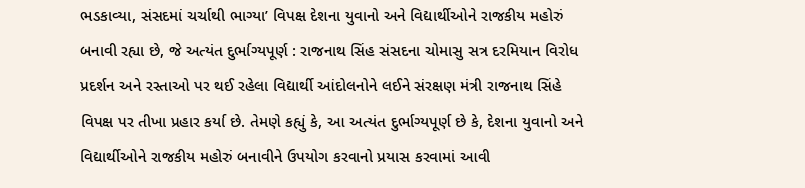ભડકાવ્યા, સંસદમાં ચર્ચાથી ભાગ્યા’ વિપક્ષ દેશના યુવાનો અને વિદ્યાર્થીઓને રાજકીય મહોરું બનાવી રહ્યા છે, જે અત્યંત દુર્ભાગ્યપૂર્ણ : રાજનાથ સિંહ સંસદના ચોમાસુ સત્ર દરમિયાન વિરોધ પ્રદર્શન અને રસ્તાઓ પર થઈ રહેલા વિદ્યાર્થી આંદોલનોને લઈને સંરક્ષણ મંત્રી રાજનાથ સિંહે વિપક્ષ પર તીખા પ્રહાર કર્યા છે. તેમણે કહ્યું કે, આ અત્યંત દુર્ભાગ્યપૂર્ણ છે કે, દેશના યુવાનો અને વિદ્યાર્થીઓને રાજકીય મહોરું બનાવીને ઉપયોગ કરવાનો પ્રયાસ કરવામાં આવી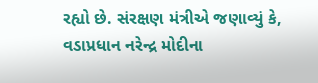રહ્યો છે. સંરક્ષણ મંત્રીએ જણાવ્યું કે, વડાપ્રધાન નરેન્દ્ર મોદીના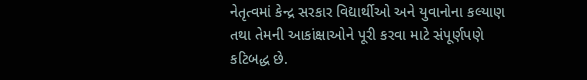નેતૃત્વમાં કેન્દ્ર સરકાર વિદ્યાર્થીઓ અને યુવાનોના કલ્યાણ તથા તેમની આકાંક્ષાઓને પૂરી કરવા માટે સંપૂર્ણપણે કટિબદ્ધ છે.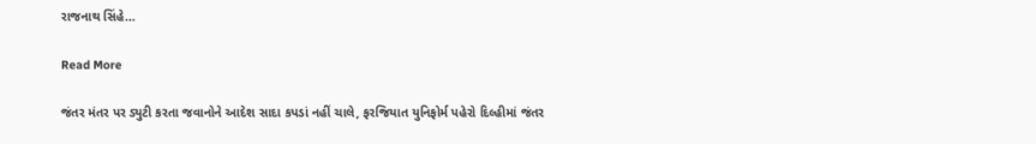રાજનાથ સિંહે…

Read More

જંતર મંતર પર ડ્યુટી કરતા જવાનોને આદેશ સાદા કપડાં નહીં ચાલે, ફરજિયાત યુનિફોર્મ પહેરો દિલ્હીમાં જંતર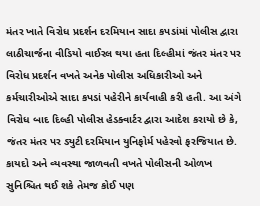મંતર ખાતે વિરોધ પ્રદર્શન દરમિયાન સાદા કપડાંમાં પોલીસ દ્વારા લાઠીચાર્જના વીડિયો વાઈરલ થયા હતા દિલ્હીમાં જંતર મંતર પર વિરોધ પ્રદર્શન વખતે અનેક પોલીસ અધિકારીઓ અને કર્મચારીઓએ સાદા કપડાં પહેરીને કાર્યવાહી કરી હતી. આ અંગે વિરોધ બાદ દિલ્હી પોલીસ હેડક્વાર્ટર દ્વારા આદેશ કરાયો છે કે, જંતર મંતર પર ડ્યુટી દરમિયાન યુનિફોર્મ પહેરવો ફરજિયાત છે. કાયદો અને વ્યવસ્થા જાળવતી વખતે પોલીસની ઓળખ સુનિશ્ચિત થઈ શકે તેમજ કોઈ પણ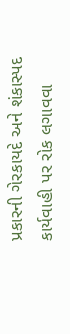પ્રકારની ગેરકાયદે અને શંકાસ્પદ કાર્યવાહી પર રોક લગાવવા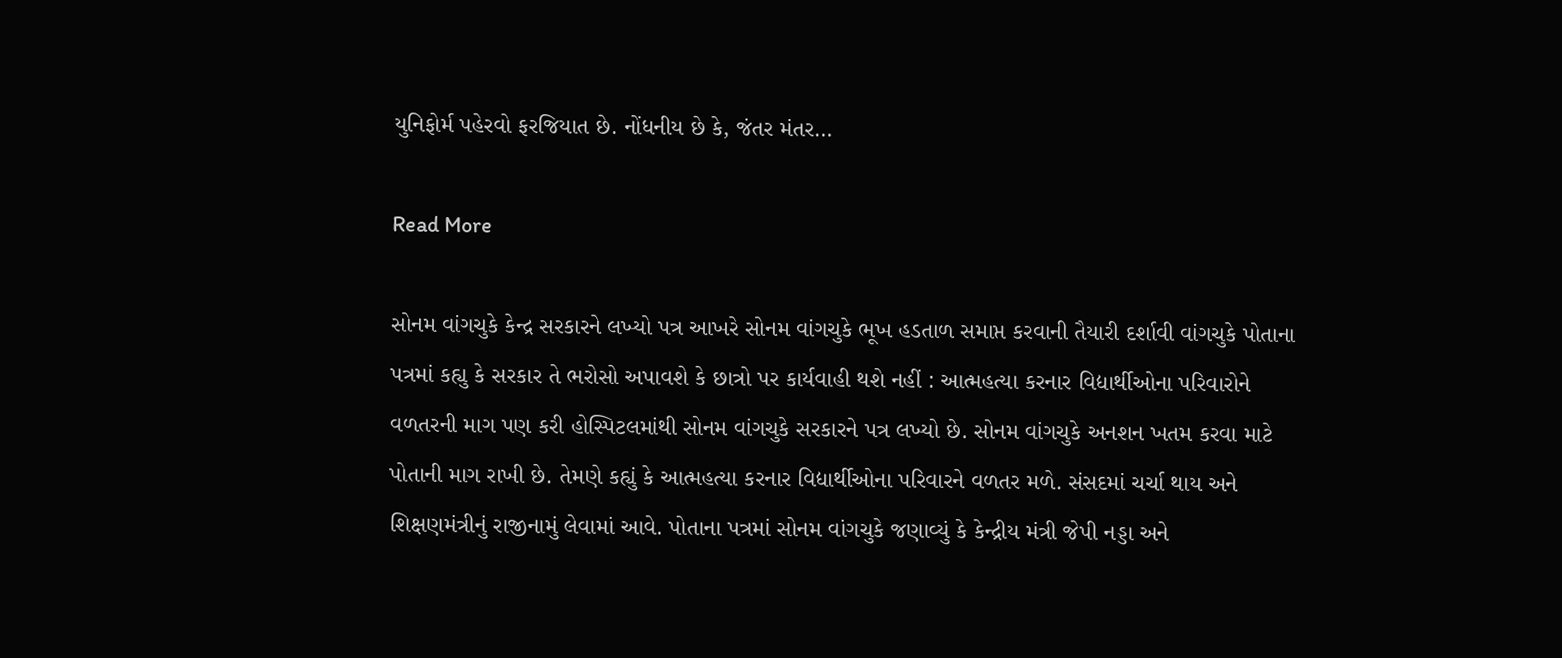યુનિફોર્મ પહેરવો ફરજિયાત છે. નોંધનીય છે કે, જંતર મંતર…

Read More

સોનમ વાંગચુકે કેન્દ્ર સરકારને લખ્યો પત્ર આખરે સોનમ વાંગચુકે ભૂખ હડતાળ સમાપ્ત કરવાની તૈયારી દર્શાવી વાંગચુકે પોતાના પત્રમાં કહ્યુ કે સરકાર તે ભરોસો અપાવશે કે છાત્રો પર કાર્યવાહી થશે નહીં : આત્મહત્યા કરનાર વિદ્યાર્થીઓના પરિવારોને વળતરની માગ પણ કરી હોસ્પિટલમાંથી સોનમ વાંગચુકે સરકારને પત્ર લખ્યો છે. સોનમ વાંગચુકે અનશન ખતમ કરવા માટે પોતાની માગ રાખી છે. તેમણે કહ્યું કે આત્મહત્યા કરનાર વિદ્યાર્થીઓના પરિવારને વળતર મળે. સંસદમાં ચર્ચા થાય અને શિક્ષણમંત્રીનું રાજીનામું લેવામાં આવે. પોતાના પત્રમાં સોનમ વાંગચુકે જણાવ્યું કે કેન્દ્રીય મંત્રી જેપી નડ્ડા અને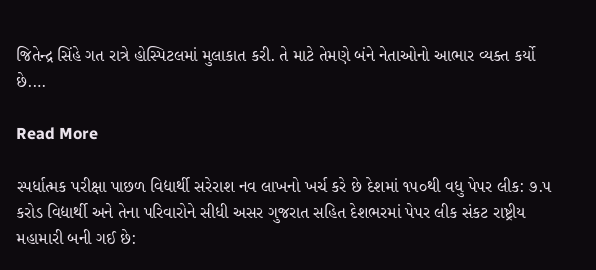જિતેન્દ્ર સિંહે ગત રાત્રે હોસ્પિટલમાં મુલાકાત કરી. તે માટે તેમણે બંને નેતાઓનો આભાર વ્યક્ત કર્યો છે.…

Read More

સ્પર્ધાત્મક પરીક્ષા પાછળ વિદ્યાર્થી સરેરાશ નવ લાખનો ખર્ચ કરે છે દેશમાં ૧૫૦થી વધુ પેપર લીક: ૭.૫ કરોડ વિદ્યાર્થી અને તેના પરિવારોને સીધી અસર ગુજરાત સહિત દેશભરમાં પેપર લીક સંકટ રાષ્ટ્રીય મહામારી બની ગઈ છે: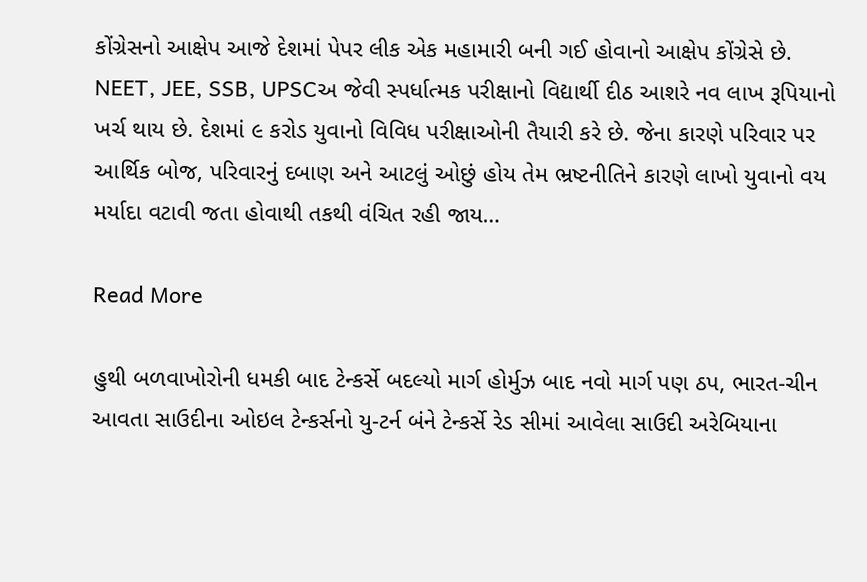કોંગ્રેસનો આક્ષેપ આજે દેશમાં પેપર લીક એક મહામારી બની ગઈ હોવાનો આક્ષેપ કોંગ્રેસે છે. NEET, JEE, SSB, UPSCઅ જેવી સ્પર્ધાત્મક પરીક્ષાનો વિદ્યાર્થી દીઠ આશરે નવ લાખ રૂપિયાનો ખર્ચ થાય છે. દેશમાં ૯ કરોડ યુવાનો વિવિધ પરીક્ષાઓની તૈયારી કરે છે. જેના કારણે પરિવાર પર આર્થિક બોજ, પરિવારનું દબાણ અને આટલું ઓછું હોય તેમ ભ્રષ્ટનીતિને કારણે લાખો યુવાનો વય મર્યાદા વટાવી જતા હોવાથી તકથી વંચિત રહી જાય…

Read More

હુથી બળવાખોરોની ધમકી બાદ ટેન્કર્સે બદલ્યો માર્ગ હોર્મુઝ બાદ નવો માર્ગ પણ ઠપ, ભારત-ચીન આવતા સાઉદીના ઓઇલ ટેન્કર્સનો યુ-ટર્ન બંને ટેન્કર્સે રેડ સીમાં આવેલા સાઉદી અરેબિયાના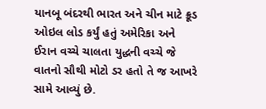યાનબૂ બંદરથી ભારત અને ચીન માટે ક્રૂડ ઓઇલ લોડ કર્યું હતું અમેરિકા અને ઈરાન વચ્ચે ચાલતા યુદ્ધની વચ્ચે જે વાતનો સૌથી મોટો ડર હતો તે જ આખરે સામે આવ્યું છે.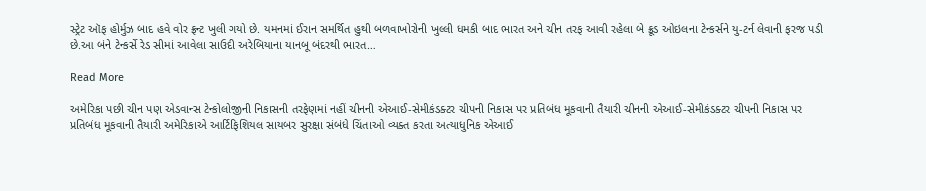સ્ટ્રેટ ઑફ હોર્મુઝ બાદ હવે વોર ફ્રન્ટ ખુલી ગયો છે. યમનમાં ઈરાન સમર્થિત હુથી બળવાખોરોની ખુલ્લી ધમકી બાદ ભારત અને ચીન તરફ આવી રહેલા બે ક્રૂડ ઓઇલના ટેન્કર્સને યુ-ટર્ન લેવાની ફરજ પડી છે.આ બંને ટેન્કર્સે રેડ સીમાં આવેલા સાઉદી અરેબિયાના યાનબૂ બંદરથી ભારત…

Read More

અમેરિકા પછી ચીન પણ એડવાન્સ ટેન્કોલોજીની નિકાસની તરફેણમાં નહીં ચીનની એઆઈ-સેમીકંડક્ટર ચીપની નિકાસ પર પ્રતિબંધ મૂકવાની તૈયારી ચીનની એઆઈ-સેમીકંડક્ટર ચીપની નિકાસ પર પ્રતિબંધ મૂકવાની તૈયારી અમેરિકાએ આર્ટિફિશિયલ સાયબર સુરક્ષા સંબંધે ચિંતાઓ વ્યક્ત કરતા અત્યાધુનિક એઆઈ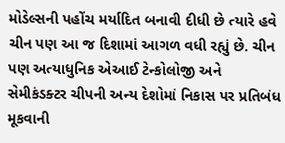મોડેલ્સની પહોંચ મર્યાદિત બનાવી દીધી છે ત્યારે હવે ચીન પણ આ જ દિશામાં આગળ વધી રહ્યું છે. ચીન પણ અત્યાધુનિક એઆઈ ટેન્કોલોજી અને સેમીકંડક્ટર ચીપની અન્ય દેશોમાં નિકાસ પર પ્રતિબંધ મૂકવાની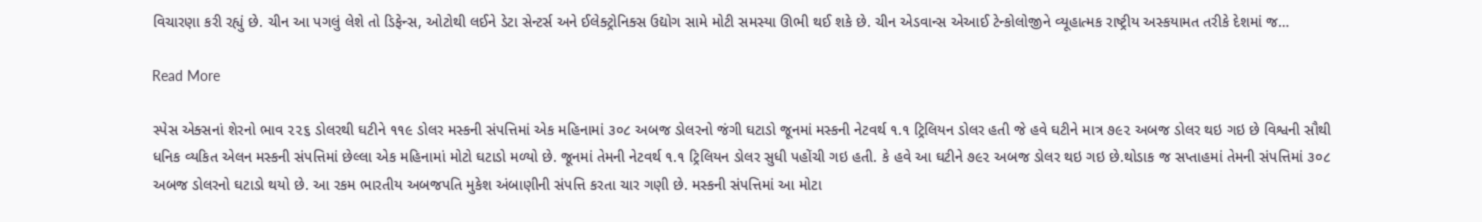વિચારણા કરી રહ્યું છે. ચીન આ પગલું લેશે તો ડિફેન્સ, ઓટોથી લઈને ડેટા સેન્ટર્સ અને ઈલેક્ટ્રોનિક્સ ઉદ્યોગ સામે મોટી સમસ્યા ઊભી થઈ શકે છે. ચીન એડવાન્સ એઆઈ ટેન્કોલોજીને વ્યૂહાત્મક રાષ્ટ્રીય અસ્કયામત તરીકે દેશમાં જ…

Read More

સ્પેસ એક્સનાં શેરનો ભાવ ૨૨૬ ડોલરથી ઘટીને ૧૧૯ ડોલર મસ્કની સંપત્તિમાં એક મહિનામાં ૩૦૮ અબજ ડોલરનો જંગી ઘટાડો જૂનમાં મસ્કની નેટવર્થ ૧.૧ ટ્રિલિયન ડોલર હતી જે હવે ઘટીને માત્ર ૭૯૨ અબજ ડોલર થઇ ગઇ છે વિશ્વની સૌથી ધનિક વ્યકિત એલન મસ્કની સંપત્તિમાં છેલ્લા એક મહિનામાં મોટો ઘટાડો મળ્યો છે. જૂનમાં તેમની નેટવર્થ ૧.૧ ટ્રિલિયન ડોલર સુધી પહોંચી ગઇ હતી. કે હવે આ ઘટીને ૭૯૨ અબજ ડોલર થઇ ગઇ છે.થોડાક જ સપ્તાહમાં તેમની સંપત્તિમાં ૩૦૮ અબજ ડોલરનો ઘટાડો થયો છે. આ રકમ ભારતીય અબજપતિ મુકેશ અંબાણીની સંપત્તિ કરતા ચાર ગણી છે. મસ્કની સંપત્તિમાં આ મોટા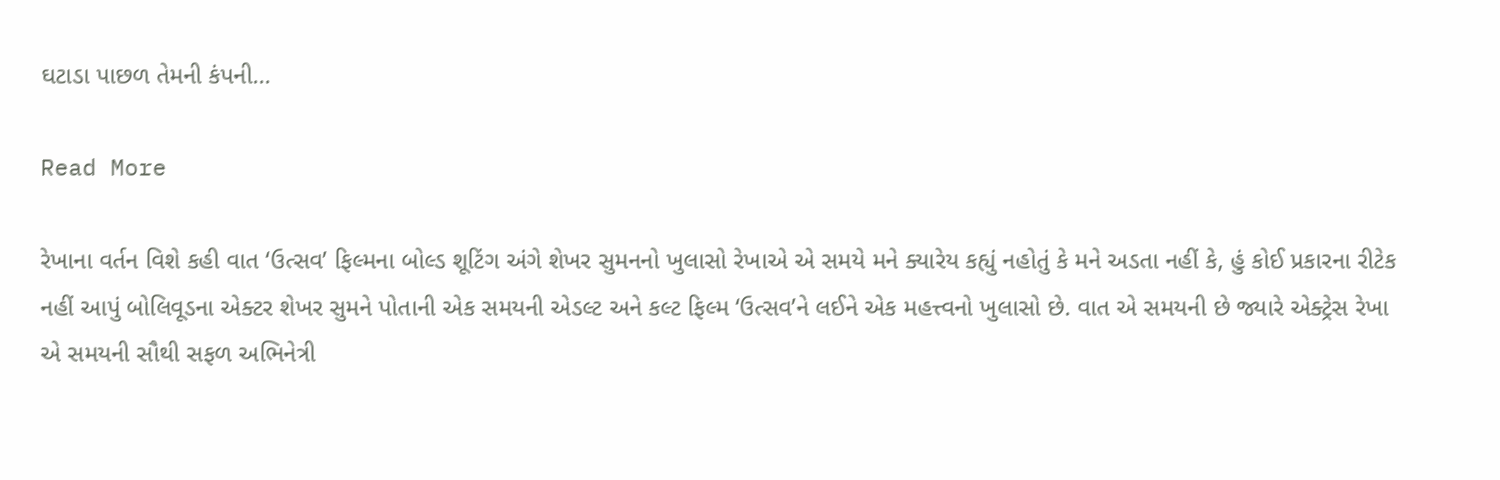ઘટાડા પાછળ તેમની કંપની…

Read More

રેખાના વર્તન વિશે કહી વાત ‘ઉત્સવ’ ફિલ્મના બોલ્ડ શૂટિંગ અંગે શેખર સુમનનો ખુલાસો રેખાએ એ સમયે મને ક્યારેય કહ્યું નહોતું કે મને અડતા નહીં કે, હું કોઈ પ્રકારના રીટેક નહીં આપું બોલિવૂડના એક્ટર શેખર સુમને પોતાની એક સમયની એડલ્ટ અને કલ્ટ ફિલ્મ ‘ઉત્સવ’ને લઈને એક મહત્ત્વનો ખુલાસો છે. વાત એ સમયની છે જ્યારે એક્ટ્રેસ રેખા એ સમયની સૌથી સફળ અભિનેત્રી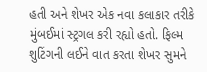હતી અને શેખર એક નવા કલાકાર તરીકે મુંબઈમાં સ્ટ્રગલ કરી રહ્યો હતો. ફિલ્મ શુટિંગની લઈને વાત કરતા શેખર સુમને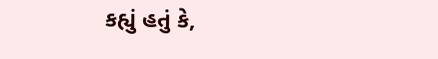કહ્યું હતું કે,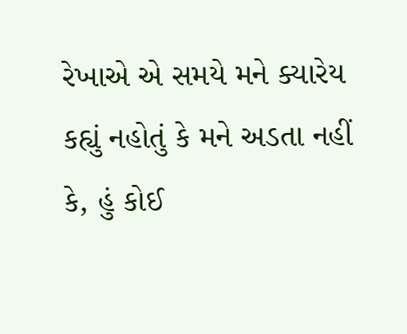રેખાએ એ સમયે મને ક્યારેય કહ્યું નહોતું કે મને અડતા નહીં કે, હું કોઈ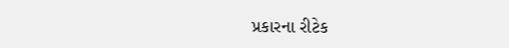પ્રકારના રીટેક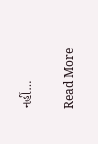નહીં…

Read More